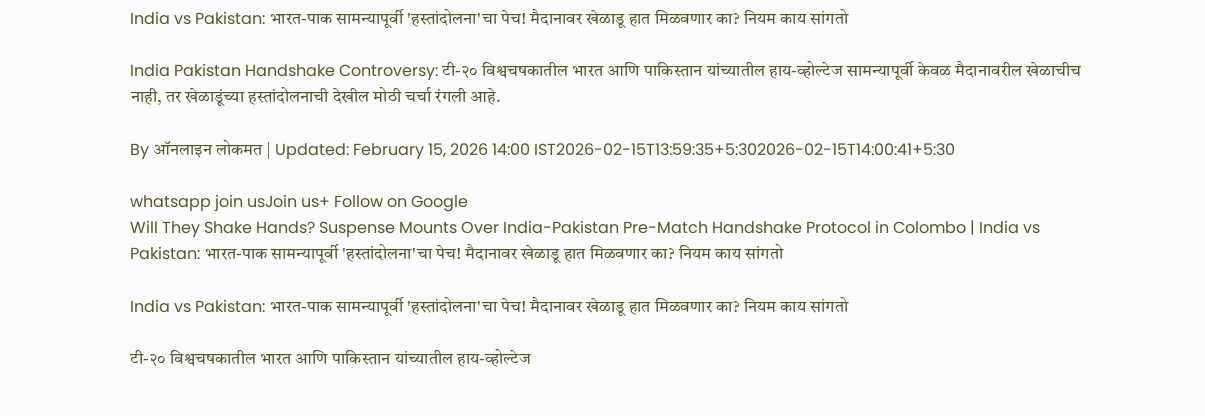India vs Pakistan: भारत-पाक सामन्यापूर्वी 'हस्तांदोलना'चा पेच! मैदानावर खेळाडू हात मिळवणार का? नियम काय सांगतो

India Pakistan Handshake Controversy: टी-२० विश्वचषकातील भारत आणि पाकिस्तान यांच्यातील हाय-व्होल्टेज सामन्यापूर्वी केवळ मैदानावरील खेळाचीच नाही, तर खेळाडूंच्या हस्तांदोलनाची देखील मोठी चर्चा रंगली आहे.

By ऑनलाइन लोकमत | Updated: February 15, 2026 14:00 IST2026-02-15T13:59:35+5:302026-02-15T14:00:41+5:30

whatsapp join usJoin us+ Follow on Google
Will They Shake Hands? Suspense Mounts Over India-Pakistan Pre-Match Handshake Protocol in Colombo | India vs Pakistan: भारत-पाक सामन्यापूर्वी 'हस्तांदोलना'चा पेच! मैदानावर खेळाडू हात मिळवणार का? नियम काय सांगतो

India vs Pakistan: भारत-पाक सामन्यापूर्वी 'हस्तांदोलना'चा पेच! मैदानावर खेळाडू हात मिळवणार का? नियम काय सांगतो

टी-२० विश्वचषकातील भारत आणि पाकिस्तान यांच्यातील हाय-व्होल्टेज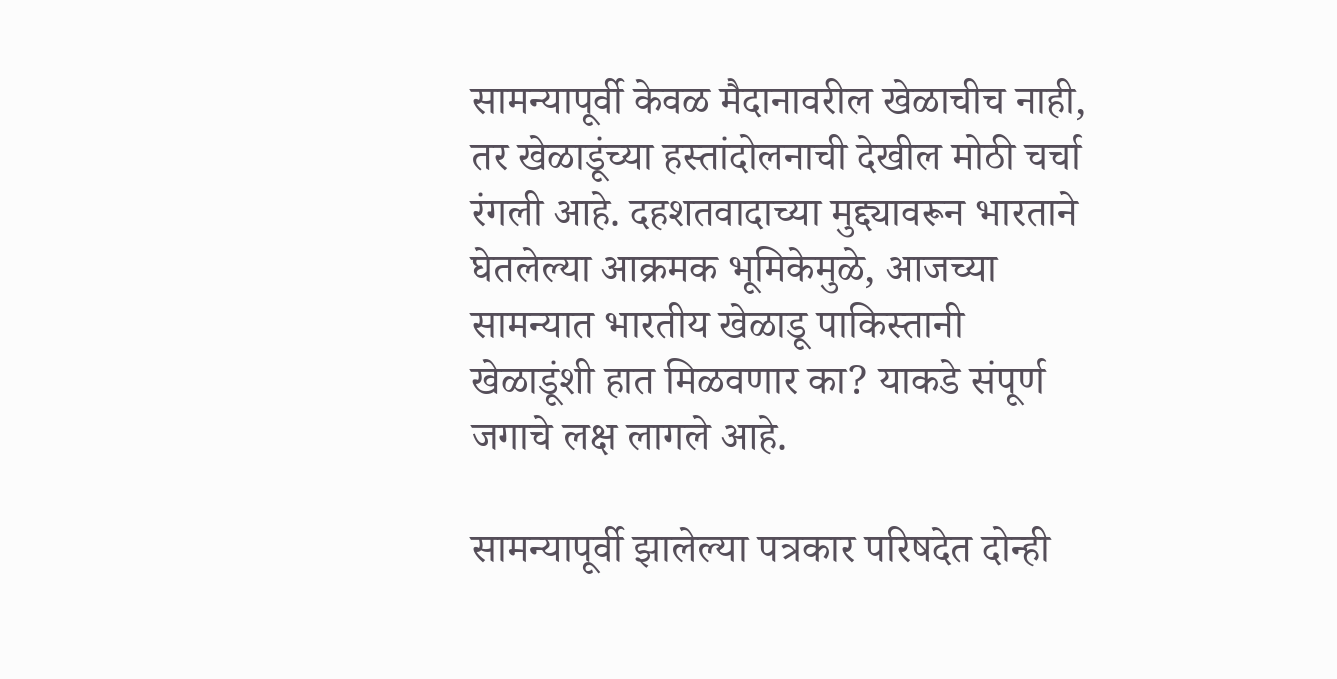सामन्यापूर्वी केवळ मैदानावरील खेळाचीच नाही, तर खेळाडूंच्या हस्तांदोलनाची देखील मोठी चर्चा रंगली आहे. दहशतवादाच्या मुद्द्यावरून भारताने घेतलेल्या आक्रमक भूमिकेमुळे, आजच्या सामन्यात भारतीय खेळाडू पाकिस्तानी खेळाडूंशी हात मिळवणार का? याकडे संपूर्ण जगाचे लक्ष लागले आहे.

सामन्यापूर्वी झालेल्या पत्रकार परिषदेत दोन्ही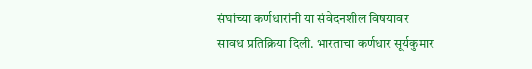संघांच्या कर्णधारांनी या संवेदनशील विषयावर सावध प्रतिक्रिया दिली. भारताचा कर्णधार सूर्यकुमार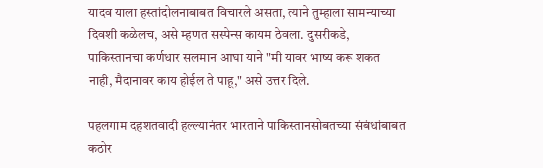यादव याला हस्तांदोलनाबाबत विचारले असता, त्याने तुम्हाला सामन्याच्या दिवशी कळेलच, असे म्हणत सस्पेन्स कायम ठेवला. दुसरीकडे, पाकिस्तानचा कर्णधार सलमान आघा याने "मी यावर भाष्य करू शकत नाही, मैदानावर काय होईल ते पाहू," असे उत्तर दिले.

पहलगाम दहशतवादी हल्ल्यानंतर भारताने पाकिस्तानसोबतच्या संबंधांबाबत कठोर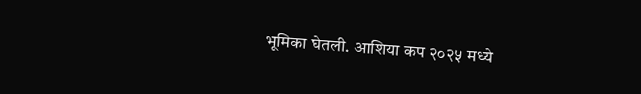भूमिका घेतली. आशिया कप २०२५ मध्ये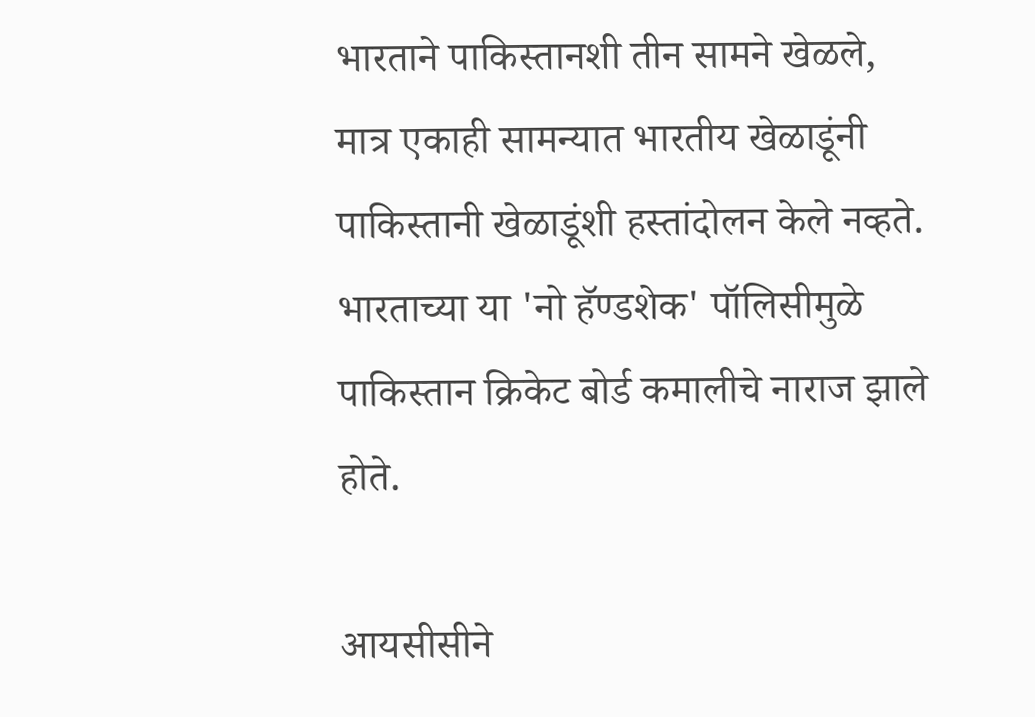भारताने पाकिस्तानशी तीन सामने खेळले, मात्र एकाही सामन्यात भारतीय खेळाडूंनी पाकिस्तानी खेळाडूंशी हस्तांदोलन केले नव्हते. भारताच्या या 'नो हॅण्डशेक' पॉलिसीमुळे पाकिस्तान क्रिकेट बोर्ड कमालीचे नाराज झाले होते.

आयसीसीने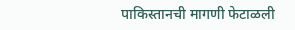पाकिस्तानची मागणी फेटाळली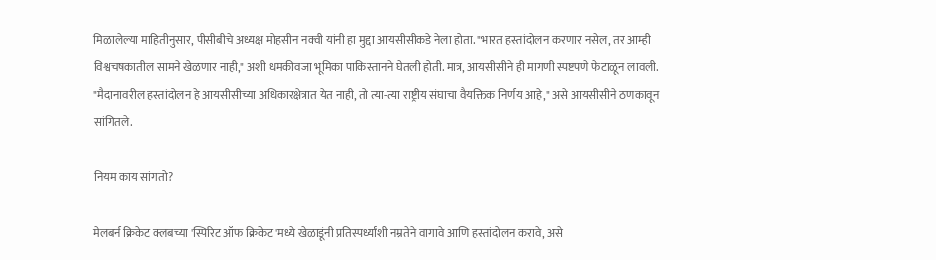मिळालेल्या माहितीनुसार, पीसीबीचे अध्यक्ष मोहसीन नक्वी यांनी हा मुद्दा आयसीसीकडे नेला होता. "भारत हस्तांदोलन करणार नसेल, तर आम्ही विश्वचषकातील सामने खेळणार नाही," अशी धमकीवजा भूमिका पाकिस्तानने घेतली होती. मात्र, आयसीसीने ही मागणी स्पष्टपणे फेटाळून लावली. "मैदानावरील हस्तांदोलन हे आयसीसीच्या अधिकारक्षेत्रात येत नाही, तो त्या-त्या राष्ट्रीय संघाचा वैयक्तिक निर्णय आहे," असे आयसीसीने ठणकावून सांगितले.

नियम काय सांगतो?

मेलबर्न क्रिकेट क्लबच्या 'स्पिरिट ऑफ क्रिकेट'मध्ये खेळाडूंनी प्रतिस्पर्ध्यांशी नम्रतेने वागावे आणि हस्तांदोलन करावे, असे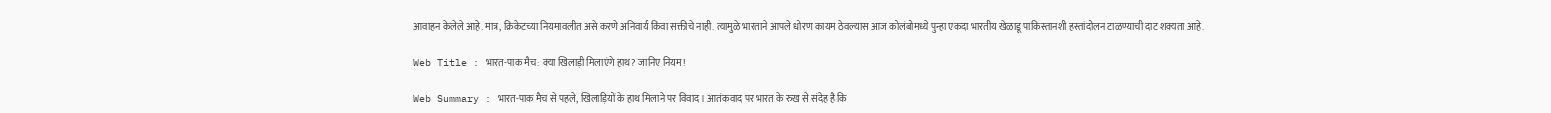आवाहन केलेले आहे. मात्र, क्रिकेटच्या नियमावलीत असे करणे अनिवार्य किंवा सक्तीचे नाही. त्यामुळे भारताने आपले धोरण कायम ठेवल्यास आज कोलंबोमध्ये पुन्हा एकदा भारतीय खेळाडू पाकिस्तानशी हस्तांदोलन टाळण्याची दाट शक्यता आहे.

Web Title : भारत-पाक मैच: क्या खिलाड़ी मिलाएंगे हाथ? जानिए नियम!

Web Summary : भारत-पाक मैच से पहले, खिलाड़ियों के हाथ मिलाने पर विवाद। आतंकवाद पर भारत के रुख से संदेह है कि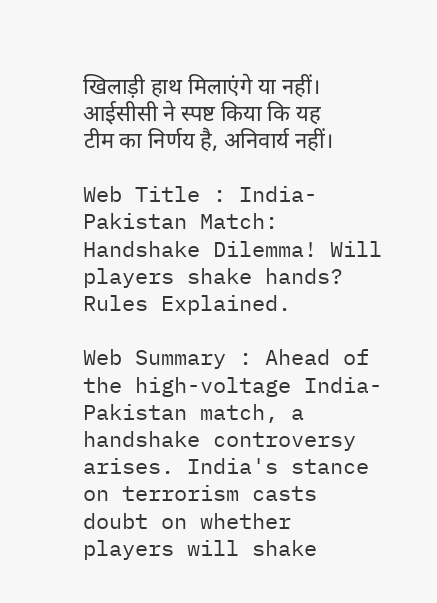खिलाड़ी हाथ मिलाएंगे या नहीं। आईसीसी ने स्पष्ट किया कि यह टीम का निर्णय है, अनिवार्य नहीं।

Web Title : India-Pakistan Match: Handshake Dilemma! Will players shake hands? Rules Explained.

Web Summary : Ahead of the high-voltage India-Pakistan match, a handshake controversy arises. India's stance on terrorism casts doubt on whether players will shake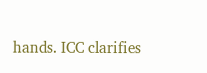hands. ICC clarifies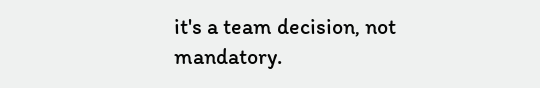it's a team decision, not mandatory.